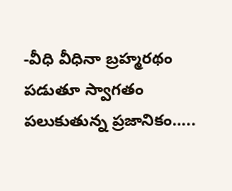-వీధి వీధినా బ్రహ్మరథం పడుతూ స్వాగతం పలుకుతున్న ప్రజానికం…..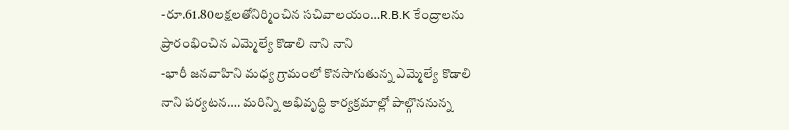-రూ.61.80లక్షలతోనిర్మించిన సచివాలయం…R.B.K కేంద్రాలను ప్రారంభించిన ఎమ్మెల్యే కొడాలి నాని నాని
-భారీ జనవాహిని మధ్య గ్రామంలో కొనసాగుతున్న ఎమ్మెల్యే కొడాలి నాని పర్యటన…. మరిన్ని అభివృద్ధి కార్యక్రమాల్లో పాల్గొననున్న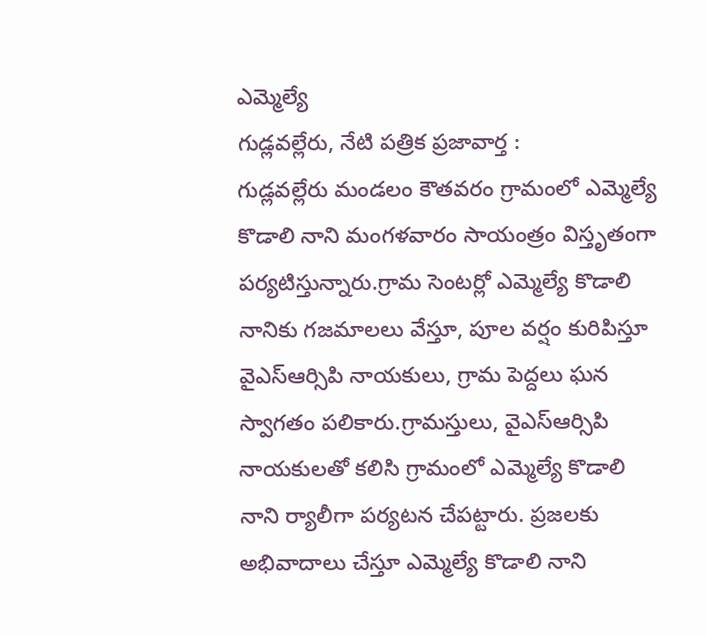ఎమ్మెల్యే
గుడ్లవల్లేరు, నేటి పత్రిక ప్రజావార్త :
గుడ్లవల్లేరు మండలం కౌతవరం గ్రామంలో ఎమ్మెల్యే కొడాలి నాని మంగళవారం సాయంత్రం విస్తృతంగా పర్యటిస్తున్నారు.గ్రామ సెంటర్లో ఎమ్మెల్యే కొడాలి నానికు గజమాలలు వేస్తూ, పూల వర్షం కురిపిస్తూ వైఎస్ఆర్సిపి నాయకులు, గ్రామ పెద్దలు ఘన స్వాగతం పలికారు.గ్రామస్తులు, వైఎస్ఆర్సిపి నాయకులతో కలిసి గ్రామంలో ఎమ్మెల్యే కొడాలి నాని ర్యాలీగా పర్యటన చేపట్టారు. ప్రజలకు అభివాదాలు చేస్తూ ఎమ్మెల్యే కొడాలి నాని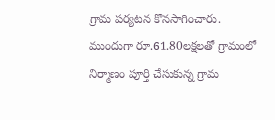గ్రామ పర్యటన కొనసాగించారు. ముందుగా రూ.61.80లక్షలతో గ్రామంలో నిర్మాణం పూర్తి చేసుకున్న గ్రామ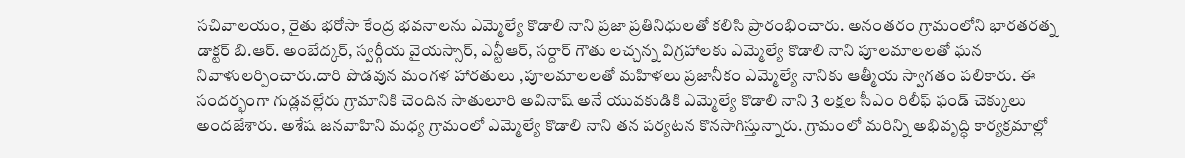సచివాలయం, రైతు భరోసా కేంద్ర భవనాలను ఎమ్మెల్యే కొడాలి నాని ప్రజా ప్రతినిధులతో కలిసి ప్రారంభించారు. అనంతరం గ్రామంలోని భారతరత్న డాక్టర్ బి.ఆర్. అంబేద్కర్, స్వర్గీయ వైయస్సార్, ఎన్టీఆర్, సర్దార్ గౌతు లచ్చన్న విగ్రహాలకు ఎమ్మెల్యే కొడాలి నాని పూలమాలలతో ఘన నివాళులర్పించారు.దారి పొడవున మంగళ హారతులు ,పూలమాలలతో మహిళలు ప్రజానీకం ఎమ్మెల్యే నానికు ఆత్మీయ స్వాగతం పలికారు. ఈ సందర్భంగా గుడ్లవల్లేరు గ్రామానికి చెందిన సాతులూరి అవినాష్ అనే యువకుడికి ఎమ్మెల్యే కొడాలి నాని 3 లక్షల సీఎం రిలీఫ్ ఫండ్ చెక్కులు అందజేశారు. అశేష జనవాహిని మధ్య గ్రామంలో ఎమ్మెల్యే కొడాలి నాని తన పర్యటన కొనసాగిస్తున్నారు. గ్రామంలో మరిన్ని అభివృద్ధి కార్యక్రమాల్లో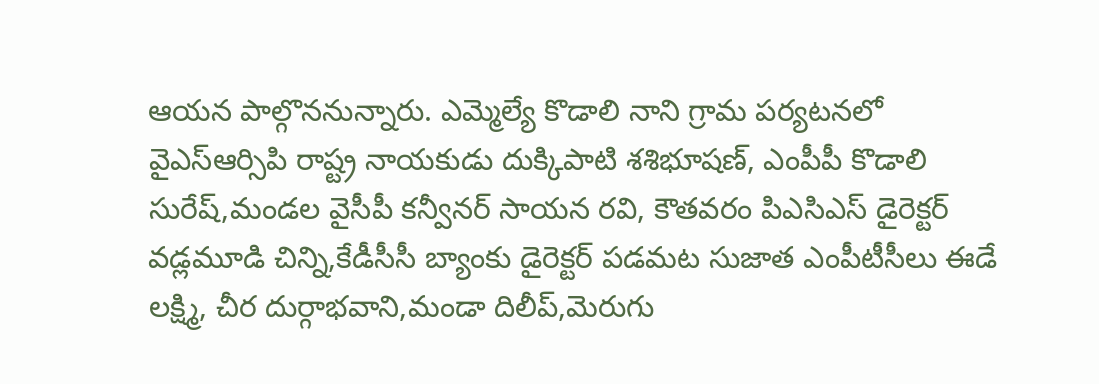ఆయన పాల్గొననున్నారు. ఎమ్మెల్యే కొడాలి నాని గ్రామ పర్యటనలో వైఎస్ఆర్సిపి రాష్ట్ర నాయకుడు దుక్కిపాటి శశిభూషణ్, ఎంపీపీ కొడాలి సురేష్,మండల వైసీపీ కన్వీనర్ సాయన రవి, కౌతవరం పిఎసిఎస్ డైరెక్టర్ వడ్లమూడి చిన్ని,కేడీసీసీ బ్యాంకు డైరెక్టర్ పడమట సుజాత ఎంపీటీసీలు ఈడే లక్ష్మి, చీర దుర్గాభవాని,మండా దిలీప్,మెరుగు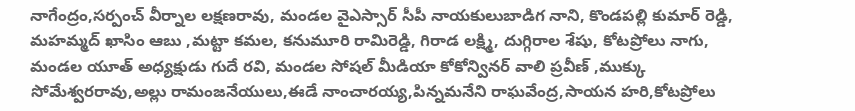నాగేంద్రం,సర్పంచ్ వీర్నాల లక్షణరావు, మండల వైఎస్సార్ సీపీ నాయకులుబాడిగ నాని, కొండపల్లి కుమార్ రెడ్డి, మహమ్మద్ ఖాసిం ఆబు ,మట్టా కమల, కనుమూరి రామిరెడ్డి, గిరాడ లక్ష్మి, దుగ్గిరాల శేషు, కోటప్రోలు నాగు, మండల యూత్ అధ్యక్షుడు గుదే రవి, మండల సోషల్ మీడియా కోకోన్వినర్ వాలి ప్రవీణ్ ,ముక్కు సోమేశ్వరరావు,అల్లు రామంజనేయులు,ఈడే నాంచారయ్య,పిన్నమనేని రాఘవేంద్ర,సాయన హరి,కోటప్రోలు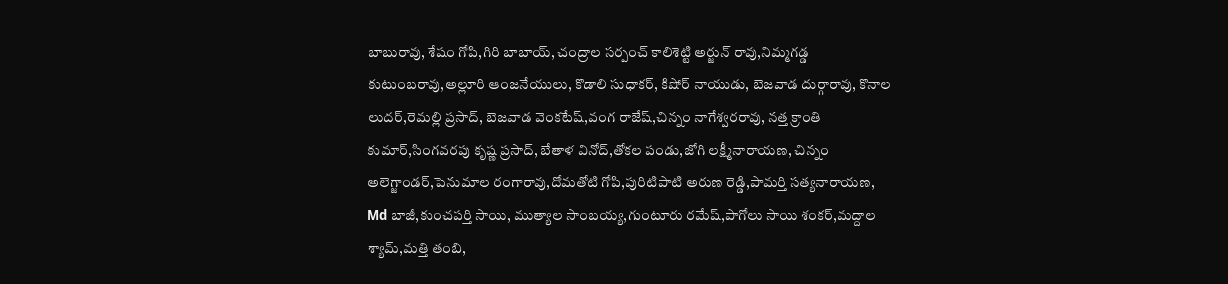బాబురావు, శేషం గోపి,గిరి బాబాయ్, చంద్రాల సర్పంచ్ కాలిశెట్టి అర్జున్ రావు,నిమ్మగడ్డ కుటుంబరావు,అల్లూరి ఆంజనేయులు, కొడాలి సుధాకర్, కిషోర్ నాయుడు, బెజవాడ దుర్గారావు, కొనాల లుదర్,రెమల్లి ప్రసాద్, బెజవాడ వెంకటేష్,వంగ రాజేష్,చిన్నం నాగేశ్వరరావు, నత్త క్రాంతి కుమార్,సింగవరపు కృష్ణ ప్రసాద్, బేతాళ వినోద్,తోకల పండు,జోగి లక్ష్మీనారాయణ, చిన్నం అలెగ్జాండర్,పెనుమాల రంగారావు,దోమతోటి గోపి,పురిటిపాటి అరుణ రెడ్డి,పామర్తి సత్యనారాయణ, Md బాజీ,కుంచపర్తి సాయి, ముత్యాల సాంబయ్య,గుంటూరు రమేష్,పాగోలు సాయి శంకర్,మద్దాల శ్యామ్,మత్తి తంబి,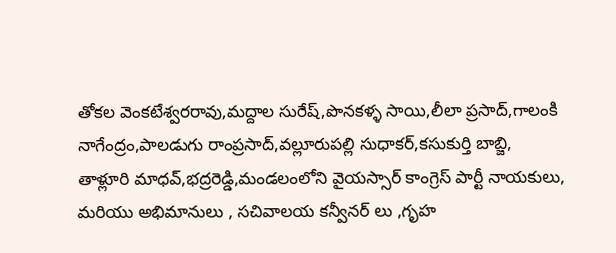తోకల వెంకటేశ్వరరావు,మద్దాల సురేష్,పొనకళ్ళ సాయి,లీలా ప్రసాద్,గాలంకి నాగేంద్రం,పాలడుగు రాంప్రసాద్,వల్లూరుపల్లి సుధాకర్,కసుకుర్తి బాబ్జి,
తాళ్లూరి మాధవ్,భద్రరెడ్డి,మండలంలోని వైయస్సార్ కాంగ్రెస్ పార్టీ నాయకులు, మరియు అభిమానులు , సచివాలయ కన్వీనర్ లు ,గృహ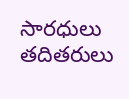సారధులు తదితరులు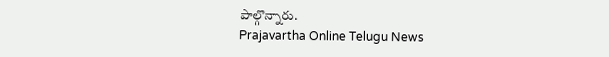పాల్గొన్నారు.
Prajavartha Online Telugu News